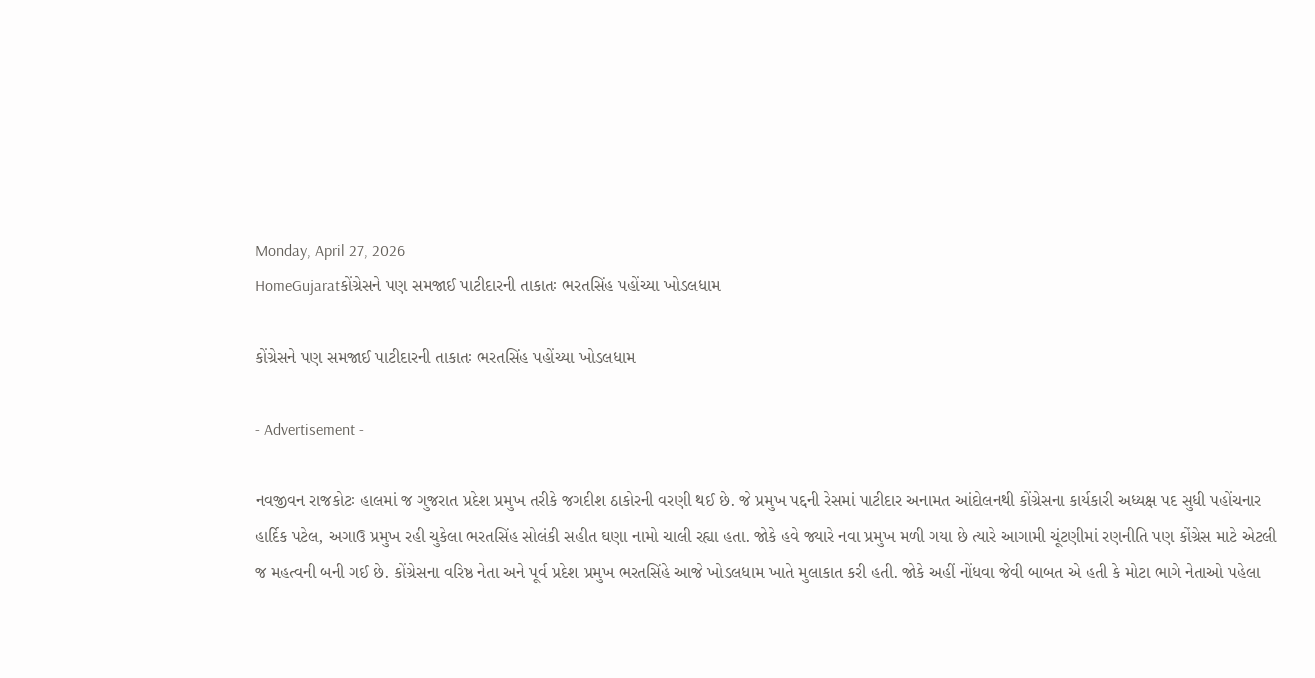Monday, April 27, 2026
HomeGujaratકોંગ્રેસને પણ સમજાઈ પાટીદારની તાકાતઃ ભરતસિંહ પહોંચ્યા ખોડલધામ

કોંગ્રેસને પણ સમજાઈ પાટીદારની તાકાતઃ ભરતસિંહ પહોંચ્યા ખોડલધામ

- Advertisement -

નવજીવન રાજકોટઃ હાલમાં જ ગુજરાત પ્રદેશ પ્રમુખ તરીકે જગદીશ ઠાકોરની વરણી થઈ છે. જે પ્રમુખ પદ્દની રેસમાં પાટીદાર અનામત આંદોલનથી કોંગ્રેસના કાર્યકારી અધ્યક્ષ પદ સુધી પહોંચનાર હાર્દિક પટેલ, અગાઉ પ્રમુખ રહી ચુકેલા ભરતસિંહ સોલંકી સહીત ઘણા નામો ચાલી રહ્યા હતા. જોકે હવે જ્યારે નવા પ્રમુખ મળી ગયા છે ત્યારે આગામી ચૂંટણીમાં રણનીતિ પણ કોંગ્રેસ માટે એટલી જ મહત્વની બની ગઈ છે. કોંગ્રેસના વરિષ્ઠ નેતા અને પૂર્વ પ્રદેશ પ્રમુખ ભરતસિંહે આજે ખોડલધામ ખાતે મુલાકાત કરી હતી. જોકે અહીં નોંધવા જેવી બાબત એ હતી કે મોટા ભાગે નેતાઓ પહેલા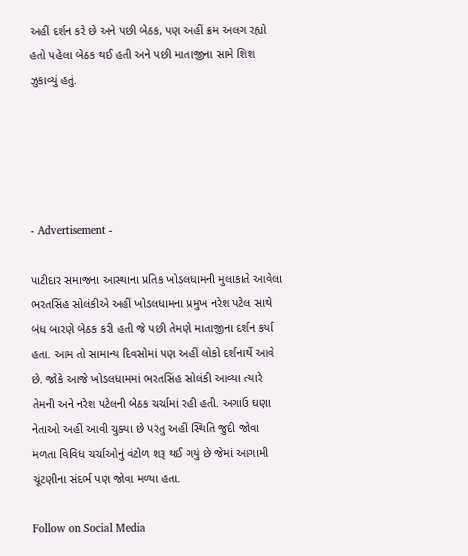અહીં દર્શન કરે છે અને પછી બેઠક, પણ અહીં ક્રમ અલગ રહ્યો હતો પહેલા બેઠક થઈ હતી અને પછી માતાજીના સામે શિશ ઝુકાવ્યું હતું.





- Advertisement -

પાટીદાર સમાજના આસ્થાના પ્રતિક ખોડલધામની મુલાકાતે આવેલા ભરતસિંહ સોલંકીએ અહીં ખોડલધામના પ્રમુખ નરેશ પટેલ સાથે બંધ બારણે બેઠક કરી હતી જે પછી તેમણે માતાજીના દર્શન કર્યા હતા. આમ તો સામાન્ય દિવસોમાં પણ અહીં લોકો દર્શનાર્થે આવે છે. જોકે આજે ખોડલધામમાં ભરતસિંહ સોલંકી આવ્યા ત્યારે તેમની અને નરેશ પટેલની બેઠક ચર્ચામાં રહી હતી. અગાઉ ઘણા નેતાઓ અહીં આવી ચુક્યા છે પરંતુ અહીં સ્થિતિ જુદી જોવા મળતા વિવિધ ચર્ચાઓનું વંટોળ શરૂ થઈ ગયું છે જેમાં આગામી ચૂંટણીના સંદર્ભ પણ જોવા મળ્યા હતા.

Follow on Social Media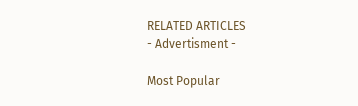RELATED ARTICLES
- Advertisment -

Most Popular